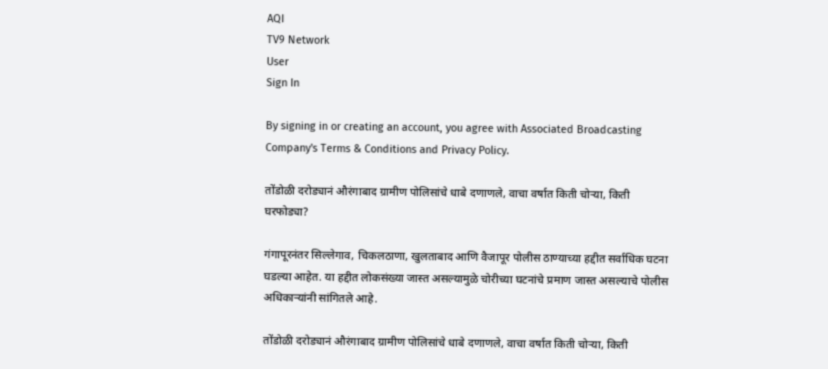AQI
TV9 Network
User
Sign In

By signing in or creating an account, you agree with Associated Broadcasting Company's Terms & Conditions and Privacy Policy.

तोंडोळी दरोड्यानं औरंगाबाद ग्रामीण पोलिसांचे धाबे दणाणले, वाचा वर्षात किती चोऱ्या, किती घरफोड्या?

गंगापूरनंतर सिल्लेगाव, चिकलठाणा, खुलताबाद आणि वैजापूर पोलीस ठाण्याच्या हद्दीत सर्वाधिक घटना घडल्या आहेत. या हद्दीत लोकसंख्या जास्त असल्यामुळे चोरीच्या घटनांचे प्रमाण जास्त असल्याचे पोलीस अधिकाऱ्यांनी सांगितले आहे.

तोंडोळी दरोड्यानं औरंगाबाद ग्रामीण पोलिसांचे धाबे दणाणले, वाचा वर्षात किती चोऱ्या, किती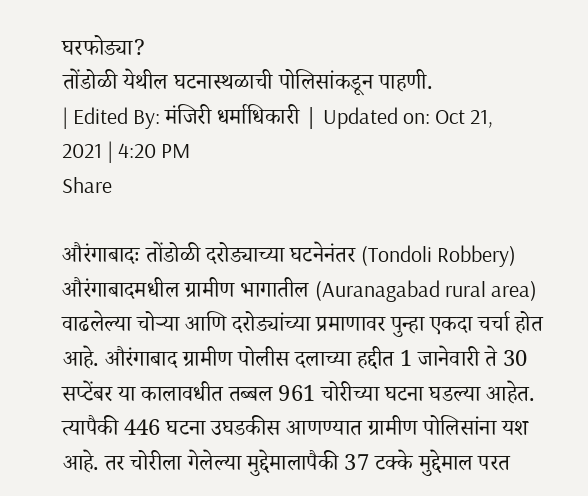घरफोड्या?
तोंडोळी येथील घटनास्थळाची पोलिसांकडून पाहणी.
| Edited By: मंजिरी धर्माधिकारी | Updated on: Oct 21, 2021 | 4:20 PM
Share

औरंगाबादः तोंडोळी दरोड्याच्या घटनेनंतर (Tondoli Robbery) औरंगाबादमधील ग्रामीण भागातील (Auranagabad rural area) वाढलेल्या चोऱ्या आणि दरोड्यांच्या प्रमाणावर पुन्हा एकदा चर्चा होत आहे. औरंगाबाद ग्रामीण पोलीस दलाच्या हद्दीत 1 जानेवारी ते 30 सप्टेंबर या कालावधीत तब्बल 961 चोरीच्या घटना घडल्या आहेत. त्यापैकी 446 घटना उघडकीस आणण्यात ग्रामीण पोलिसांना यश आहे. तर चोरीला गेलेल्या मुद्देमालापैकी 37 टक्के मुद्देमाल परत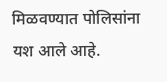मिळवण्यात पोलिसांना यश आले आहे.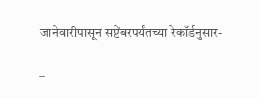जानेवारीपासून सप्टेंबरपर्यंतच्या रेकॉर्डनुसार-

–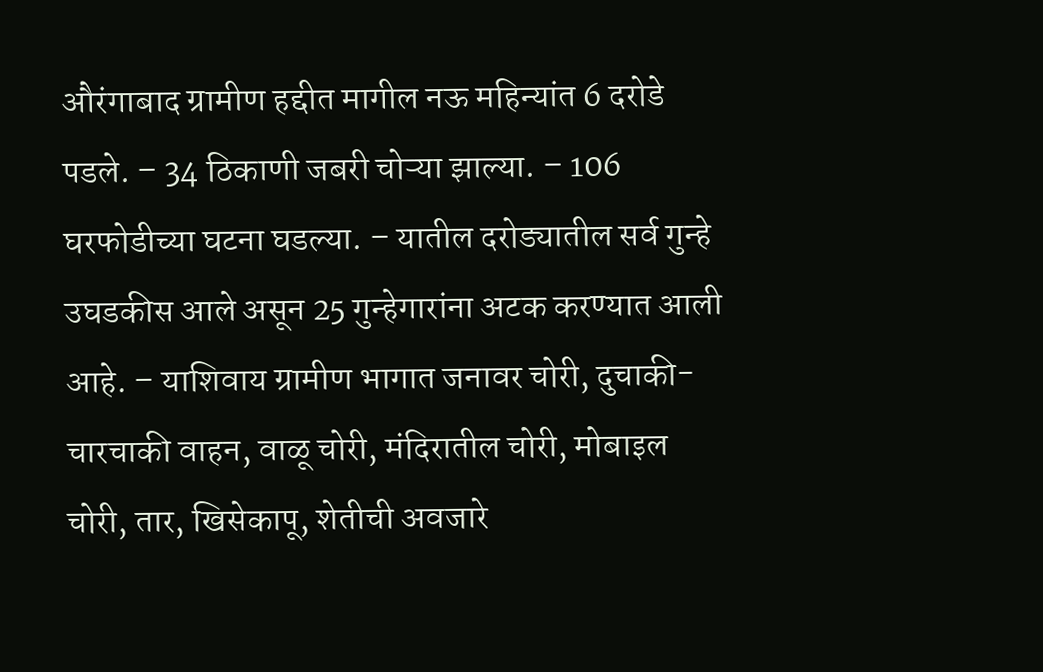औरंगाबाद ग्रामीण हद्दीत मागील नऊ महिन्यांत 6 दरोडे पडले. – 34 ठिकाणी जबरी चोऱ्या झाल्या. – 106 घरफोडीच्या घटना घडल्या. – यातील दरोड्यातील सर्व गुन्हे उघडकीस आले असून 25 गुन्हेगारांना अटक करण्यात आली आहे. – याशिवाय ग्रामीण भागात जनावर चोरी, दुचाकी-चारचाकी वाहन, वाळू चोरी, मंदिरातील चोरी, मोबाइल चोरी, तार, खिसेकापू, शेतीची अवजारे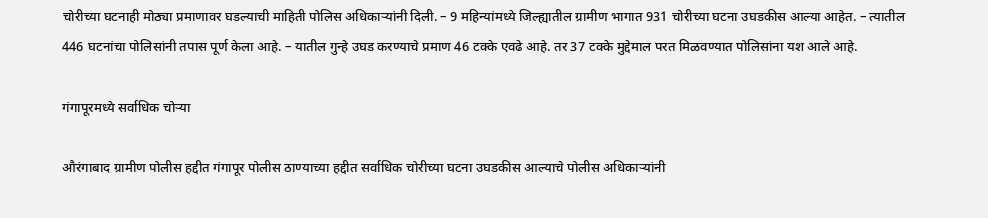चोरीच्या घटनाही मोठ्या प्रमाणावर घडल्याची माहिती पोलिस अधिकाऱ्यांनी दिली. – 9 महिन्यांमध्ये जिल्ह्यातील ग्रामीण भागात 931 चोरीच्या घटना उघडकीस आल्या आहेत. – त्यातील 446 घटनांचा पोलिसांनी तपास पूर्ण केला आहे. – यातील गुन्हे उघड करण्याचे प्रमाण 46 टक्के एवढे आहे. तर 37 टक्के मुद्देमाल परत मिळवण्यात पोलिसांना यश आले आहे.

गंगापूरमध्ये सर्वाधिक चोऱ्या

औरंगाबाद ग्रामीण पोलीस हद्दीत गंगापूर पोलीस ठाण्याच्या हद्दीत सर्वाधिक चोरीच्या घटना उघडकीस आल्याचे पोलीस अधिकाऱ्यांनी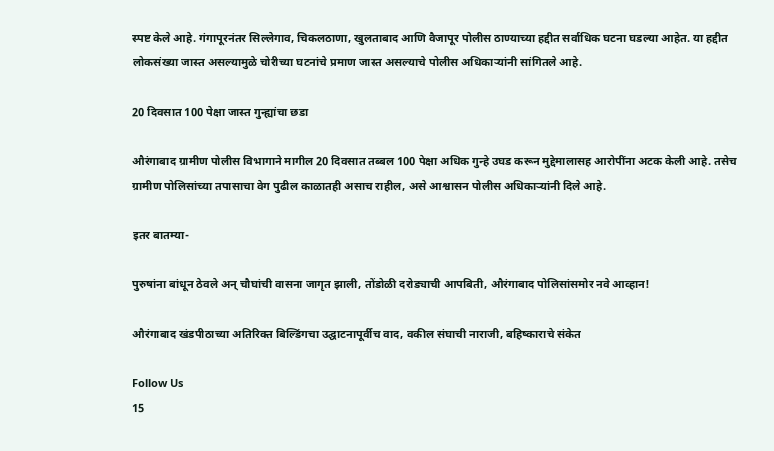स्पष्ट केले आहे. गंगापूरनंतर सिल्लेगाव, चिकलठाणा, खुलताबाद आणि वैजापूर पोलीस ठाण्याच्या हद्दीत सर्वाधिक घटना घडल्या आहेत. या हद्दीत लोकसंख्या जास्त असल्यामुळे चोरीच्या घटनांचे प्रमाण जास्त असल्याचे पोलीस अधिकाऱ्यांनी सांगितले आहे.

20 दिवसात 100 पेक्षा जास्त गुन्ह्यांचा छडा

औरंगाबाद ग्रामीण पोलीस विभागाने मागील 20 दिवसात तब्बल 100 पेक्षा अधिक गुन्हे उघड करून मुद्देमालासह आरोपींना अटक केली आहे. तसेच ग्रामीण पोलिसांच्या तपासाचा वेग पुढील काळातही असाच राहील, असे आश्वासन पोलीस अधिकाऱ्यांनी दिले आहे.

इतर बातम्या-

पुरुषांना बांधून ठेवले अन् चौघांची वासना जागृत झाली, तोंडोळी दरोड्याची आपबिती, औरंगाबाद पोलिसांसमोर नवे आव्हान!

औरंगाबाद खंडपीठाच्या अतिरिक्त बिल्डिंगचा उद्घाटनापूर्वीच वाद, वकील संघाची नाराजी, बहिष्काराचे संकेत

Follow Us
15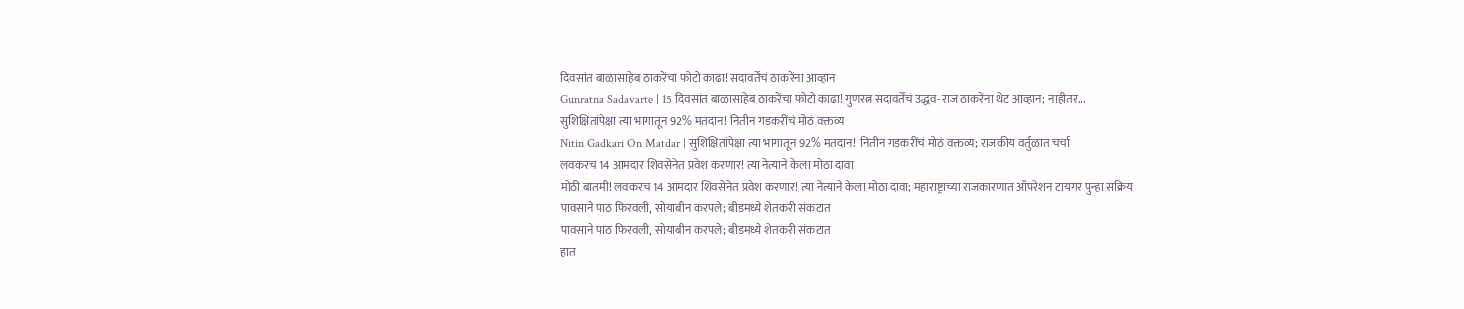दिवसांत बाळासाहेब ठाकरेंचा फोटो काढा! सदावर्तेंचं ठाकरेंना आव्हान
Gunratna Sadavarte | 15 दिवसांत बाळासाहेब ठाकरेंचा फोटो काढा! गुणरत्न सदावर्तेंचं उद्धव-राज ठाकरेंना थेट आव्हान; नाहीतर...
सुशिक्षितांपेक्षा त्या भागातून 92% मतदान! नितीन गडकरींचं मोठं वक्तव्य
Nitin Gadkari On Matdar | सुशिक्षितांपेक्षा त्या भागातून 92% मतदान! नितीन गडकरींचं मोठं वक्तव्य; राजकीय वर्तुळात चर्चा
लवकरच 14 आमदार शिवसेनेत प्रवेश करणार! त्या नेत्याने केला मोठा दावा
मोठी बातमी! लवकरच 14 आमदार शिवसेनेत प्रवेश करणार! त्या नेत्याने केला मोठा दावा; महाराष्ट्राच्या राजकारणात ऑपरेशन टायगर पुन्हा सक्रिय
पावसाने पाठ फिरवली, सोयाबीन करपले; बीडमध्ये शेतकरी संकटात
पावसाने पाठ फिरवली, सोयाबीन करपले; बीडमध्ये शेतकरी संकटात
हात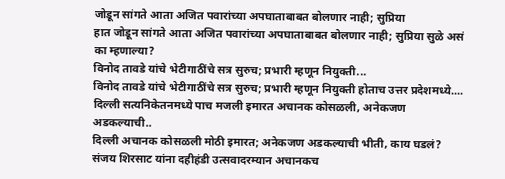जोडून सांगते आता अजित पवारांच्या अपघाताबाबत बोलणार नाही; सुप्रिया
हात जोडून सांगते आता अजित पवारांच्या अपघाताबाबत बोलणार नाही; सुप्रिया सुळे असं का म्हणाल्या?
विनोद तावडे यांचे भेटीगाठींचे सत्र सुरुच; प्रभारी म्हणून नियुक्ती...
विनोद तावडे यांचे भेटीगाठींचे सत्र सुरुच; प्रभारी म्हणून नियुक्ती होताच उत्तर प्रदेशमध्ये....
दिल्ली सत्यनिकेतनमध्ये पाच मजली इमारत अचानक कोसळली, अनेकजण अडकल्याची..
दिल्ली अचानक कोसळली मोठी इमारत; अनेकजण अडकल्याची भीती, काय घडलं?
संजय शिरसाट यांना दहीहंडी उत्सवादरम्यान अचानकच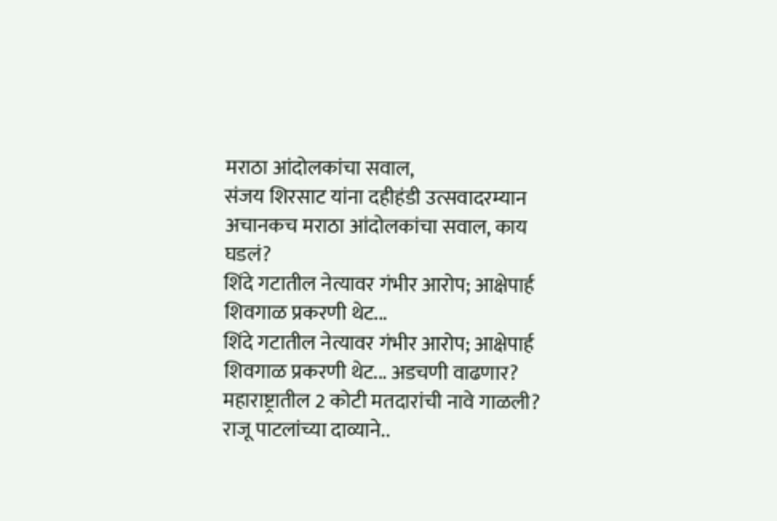मराठा आंदोलकांचा सवाल,
संजय शिरसाट यांना दहीहंडी उत्सवादरम्यान अचानकच मराठा आंदोलकांचा सवाल, काय घडलं?
शिंदे गटातील नेत्यावर गंभीर आरोप; आक्षेपार्ह शिवगाळ प्रकरणी थेट...
शिंदे गटातील नेत्यावर गंभीर आरोप; आक्षेपार्ह शिवगाळ प्रकरणी थेट... अडचणी वाढणार?
महाराष्ट्रातील 2 कोटी मतदारांची नावे गाळली? राजू पाटलांच्या दाव्याने..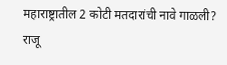महाराष्ट्रातील 2 कोटी मतदारांची नावे गाळली? राजू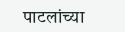पाटलांच्या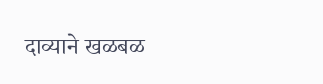दाव्याने खळबळ